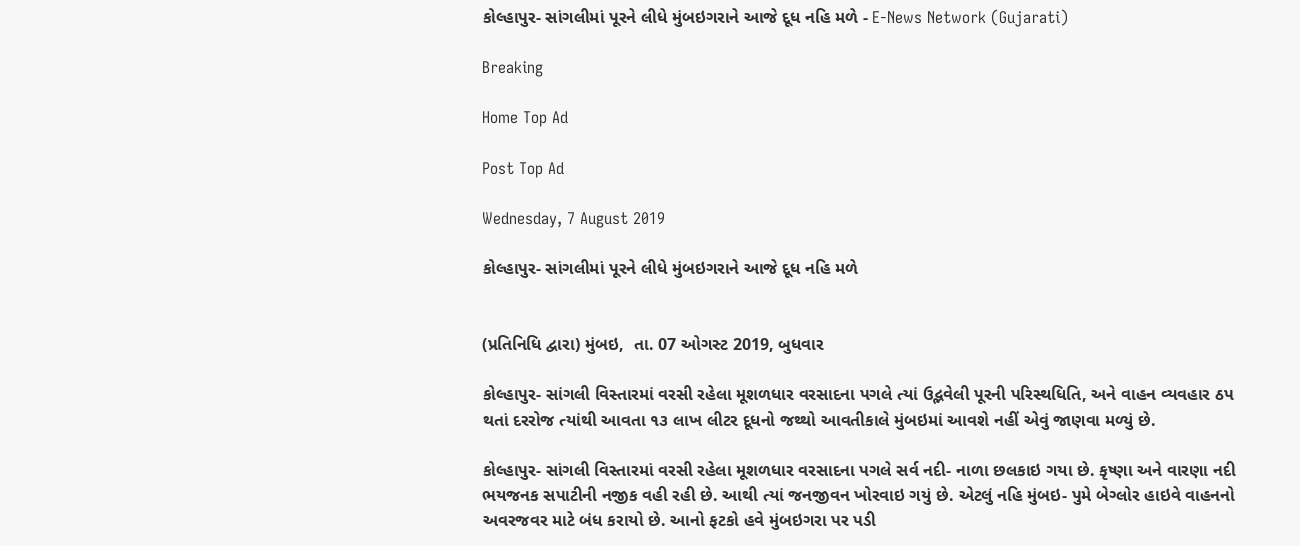કોલ્હાપુર- સાંગલીમાં પૂરને લીધે મુંબઇગરાને આજે દૂધ નહિ મળે - E-News Network (Gujarati)

Breaking

Home Top Ad

Post Top Ad

Wednesday, 7 August 2019

કોલ્હાપુર- સાંગલીમાં પૂરને લીધે મુંબઇગરાને આજે દૂધ નહિ મળે


(પ્રતિનિધિ દ્વારા) મુંબઇ,  તા. 07 ઓગસ્ટ 2019, બુધવાર

કોલ્હાપુર- સાંગલી વિસ્તારમાં વરસી રહેલા મૂશળધાર વરસાદના પગલે ત્યાં ઉદ્ભવેલી પૂરની પરિસ્થધિતિ, અને વાહન વ્યવહાર ઠપ થતાં દરરોજ ત્યાંથી આવતા ૧૩ લાખ લીટર દૂધનો જથ્થો આવતીકાલે મુંબઇમાં આવશે નહીં એવું જાણવા મળ્યું છે.

કોલ્હાપુર- સાંગલી વિસ્તારમાં વરસી રહેલા મૂશળધાર વરસાદના પગલે સર્વ નદી- નાળા છલકાઇ ગયા છે. કૃષ્ણા અને વારણા નદી ભયજનક સપાટીની નજીક વહી રહી છે. આથી ત્યાં જનજીવન ખોરવાઇ ગયું છે. એટલું નહિ મુંબઇ- પુમે બેગ્લોર હાઇવે વાહનનો અવરજવર માટે બંધ કરાયો છે. આનો ફટકો હવે મુંબઇગરા પર પડી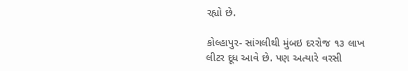રહ્યો છે.

કોલ્હાપુર- સાંગલીથી મુંબઇ દરરોજ ૧૩ લાખ લીટર દૂધ આવે છે. પણ અત્યારે વરસી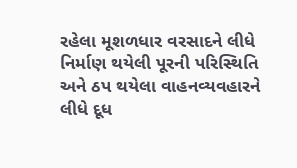રહેલા મૂશળધાર વરસાદને લીધે નિર્માણ થયેલી પૂરની પરિસ્થિતિ અને ઠપ થયેલા વાહનવ્યવહારને લીધે દૂધ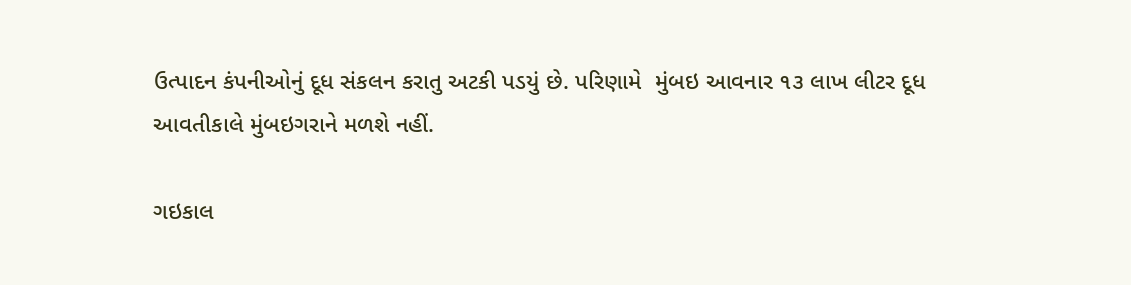ઉત્પાદન કંપનીઓનું દૂધ સંકલન કરાતુ અટકી પડયું છે. પરિણામે  મુંબઇ આવનાર ૧૩ લાખ લીટર દૂધ આવતીકાલે મુંબઇગરાને મળશે નહીં.

ગઇકાલ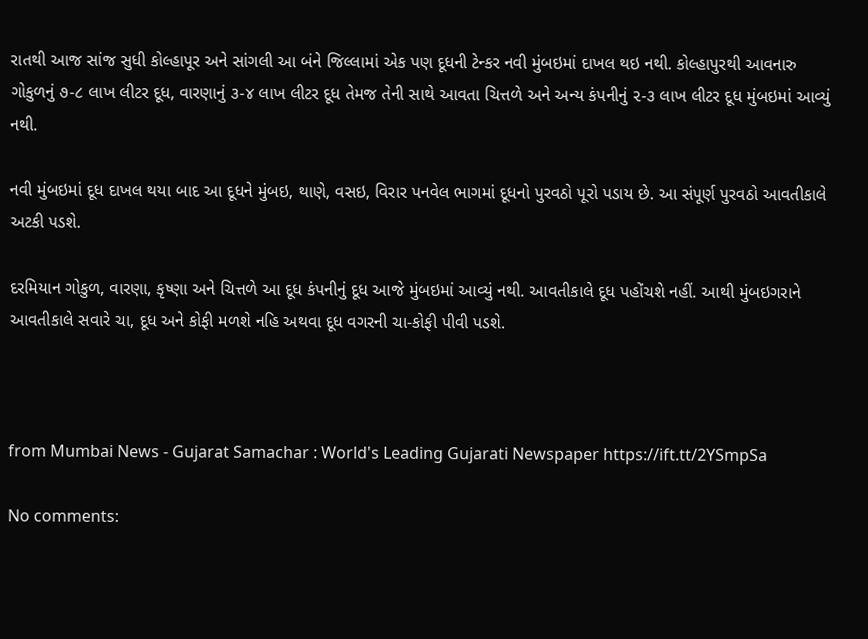રાતથી આજ સાંજ સુધી કોલ્હાપૂર અને સાંગલી આ બંને જિલ્લામાં એક પણ દૂધની ટેન્કર નવી મુંબઇમાં દાખલ થઇ નથી. કોલ્હાપુરથી આવનારુ ગોકુળનું ૭-૮ લાખ લીટર દૂધ, વારણાનું ૩-૪ લાખ લીટર દૂધ તેમજ તેની સાથે આવતા ચિત્તળે અને અન્ય કંપનીનું ૨-૩ લાખ લીટર દૂધ મુંબઇમાં આવ્યું નથી.

નવી મુંબઇમાં દૂધ દાખલ થયા બાદ આ દૂધને મુંબઇ, થાણે, વસઇ, વિરાર પનવેલ ભાગમાં દૂધનો પુરવઠો પૂરો પડાય છે. આ સંપૂર્ણ પુરવઠો આવતીકાલે અટકી પડશે.

દરમિયાન ગોકુળ, વારણા, કૃષ્ણા અને ચિત્તળે આ દૂધ કંપનીનું દૂધ આજે મુંબઇમાં આવ્યું નથી. આવતીકાલે દૂધ પહોંચશે નહીં. આથી મુંબઇગરાને આવતીકાલે સવારે ચા, દૂધ અને કોફી મળશે નહિ અથવા દૂધ વગરની ચા-કોફી પીવી પડશે.



from Mumbai News - Gujarat Samachar : World's Leading Gujarati Newspaper https://ift.tt/2YSmpSa

No comments: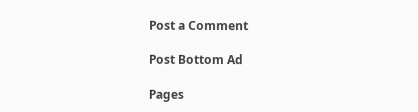Post a Comment

Post Bottom Ad

Pages